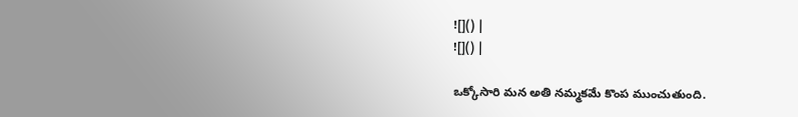![]() |
![]() |

ఒక్కోసారి మన అతి నమ్మకమే కొంప ముంచుతుంది.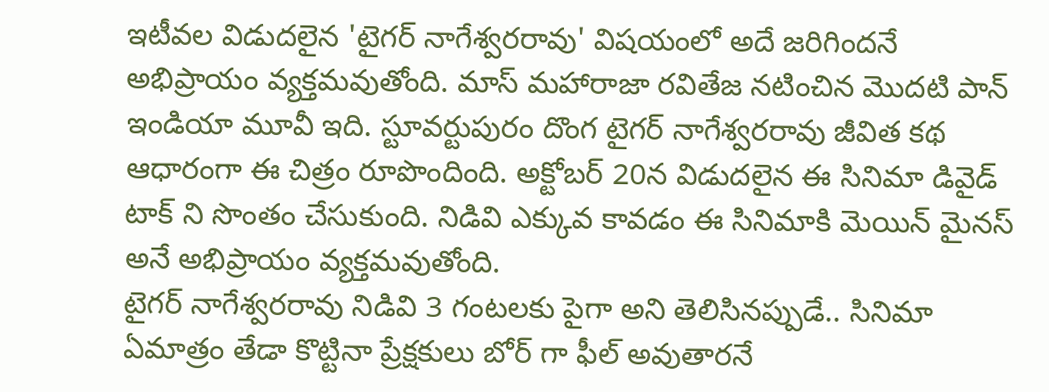ఇటీవల విడుదలైన 'టైగర్ నాగేశ్వరరావు' విషయంలో అదే జరిగిందనే అభిప్రాయం వ్యక్తమవుతోంది. మాస్ మహారాజా రవితేజ నటించిన మొదటి పాన్ ఇండియా మూవీ ఇది. స్టూవర్టుపురం దొంగ టైగర్ నాగేశ్వరరావు జీవిత కథ ఆధారంగా ఈ చిత్రం రూపొందింది. అక్టోబర్ 20న విడుదలైన ఈ సినిమా డివైడ్ టాక్ ని సొంతం చేసుకుంది. నిడివి ఎక్కువ కావడం ఈ సినిమాకి మెయిన్ మైనస్ అనే అభిప్రాయం వ్యక్తమవుతోంది.
టైగర్ నాగేశ్వరరావు నిడివి 3 గంటలకు పైగా అని తెలిసినప్పుడే.. సినిమా ఏమాత్రం తేడా కొట్టినా ప్రేక్షకులు బోర్ గా ఫీల్ అవుతారనే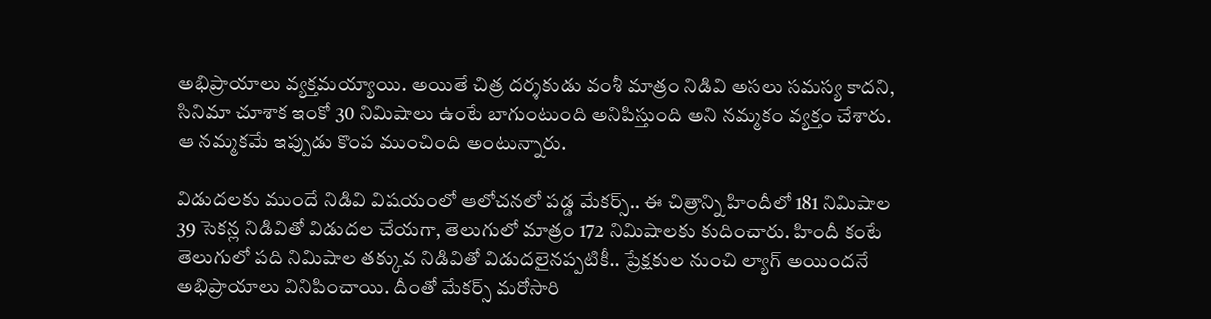అభిప్రాయాలు వ్యక్తమయ్యాయి. అయితే చిత్ర దర్శకుడు వంశీ మాత్రం నిడివి అసలు సమస్య కాదని, సినిమా చూశాక ఇంకో 30 నిమిషాలు ఉంటే బాగుంటుంది అనిపిస్తుంది అని నమ్మకం వ్యక్తం చేశారు. ఆ నమ్మకమే ఇప్పుడు కొంప ముంచింది అంటున్నారు.

విడుదలకు ముందే నిడివి విషయంలో ఆలోచనలో పడ్డ మేకర్స్.. ఈ చిత్రాన్ని హిందీలో 181 నిమిషాల 39 సెకన్ల నిడివితో విడుదల చేయగా, తెలుగులో మాత్రం 172 నిమిషాలకు కుదించారు. హిందీ కంటే తెలుగులో పది నిమిషాల తక్కువ నిడివితో విడుదలైనప్పటికీ.. ప్రేక్షకుల నుంచి ల్యాగ్ అయిందనే అభిప్రాయాలు వినిపించాయి. దీంతో మేకర్స్ మరోసారి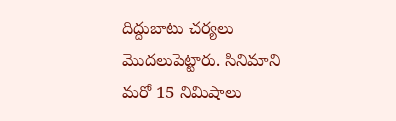దిద్దుబాటు చర్యలు మొదలుపెట్టారు. సినిమాని మరో 15 నిమిషాలు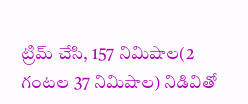ట్రిమ్ చేసి, 157 నిమిషాల(2 గంటల 37 నిమిషాల) నిడివితో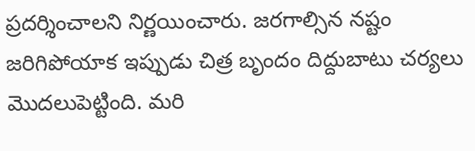ప్రదర్శించాలని నిర్ణయించారు. జరగాల్సిన నష్టం జరిగిపోయాక ఇప్పుడు చిత్ర బృందం దిద్దుబాటు చర్యలు మొదలుపెట్టింది. మరి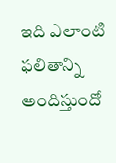ఇది ఎలాంటి ఫలితాన్ని అందిస్తుందో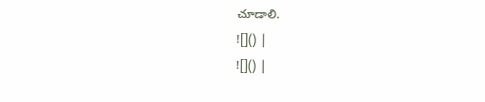చూడాలి.
![]() |
![]() |